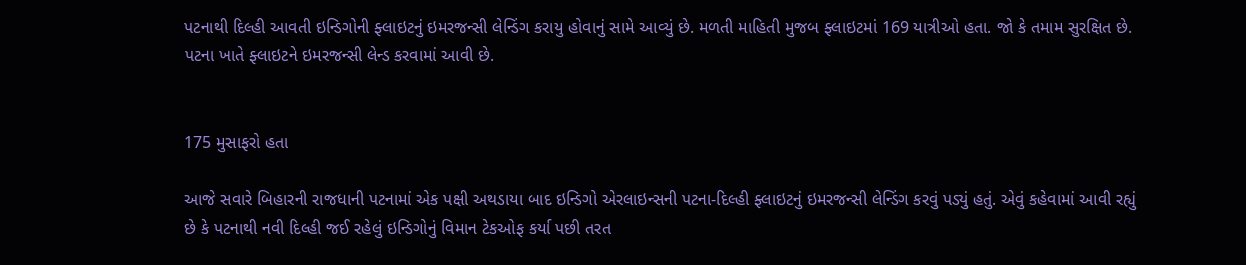પટનાથી દિલ્હી આવતી ઇન્ડિગોની ફ્લાઇટનું ઇમરજન્સી લેન્ડિંગ કરાયુ હોવાનું સામે આવ્યું છે. મળતી માહિતી મુજબ ફ્લાઇટમાં 169 યાત્રીઓ હતા. જો કે તમામ સુરક્ષિત છે. પટના ખાતે ફ્લાઇટને ઇમરજન્સી લેન્ડ કરવામાં આવી છે.


175 મુસાફરો હતા

આજે સવારે બિહારની રાજધાની પટનામાં એક પક્ષી અથડાયા બાદ ઇન્ડિગો એરલાઇન્સની પટના-દિલ્હી ફ્લાઇટનું ઇમરજન્સી લેન્ડિંગ કરવું પડ્યું હતું. એવું કહેવામાં આવી રહ્યું છે કે પટનાથી નવી દિલ્હી જઈ રહેલું ઇન્ડિગોનું વિમાન ટેકઓફ કર્યા પછી તરત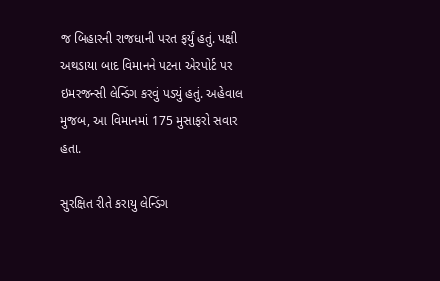જ બિહારની રાજધાની પરત ફર્યું હતું. પક્ષી અથડાયા બાદ વિમાનને પટના એરપોર્ટ પર ઇમરજન્સી લેન્ડિંગ કરવું પડ્યું હતું. અહેવાલ મુજબ, આ વિમાનમાં 175 મુસાફરો સવાર હતા.

સુરક્ષિત રીતે કરાયુ લેન્ડિંગ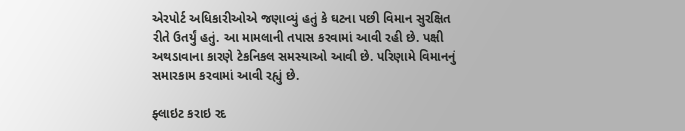એરપોર્ટ અધિકારીઓએ જણાવ્યું હતું કે ઘટના પછી વિમાન સુરક્ષિત રીતે ઉતર્યું હતું. આ મામલાની તપાસ કરવામાં આવી રહી છે. પક્ષી અથડાવાના કારણે ટેકનિકલ સમસ્યાઓ આવી છે. પરિણામે વિમાનનું સમારકામ કરવામાં આવી રહ્યું છે.

ફ્લાઇટ કરાઇ રદ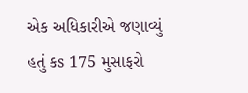એક અધિકારીએ જણાવ્યું હતું કs 175 મુસાફરો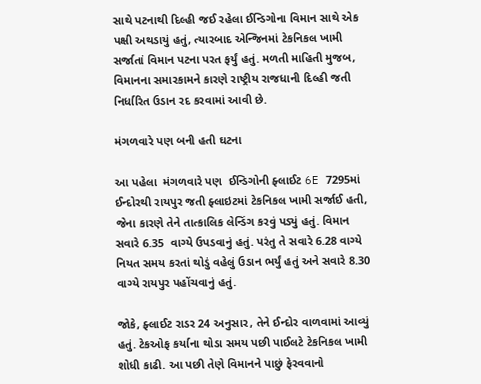સાથે પટનાથી દિલ્હી જઈ રહેલા ઈન્ડિગોના વિમાન સાથે એક પક્ષી અથડાયું હતું, ત્યારબાદ એન્જિનમાં ટેકનિકલ ખામી સર્જાતાં વિમાન પટના પરત ફર્યું હતું. મળતી માહિતી મુજબ, વિમાનના સમારકામને કારણે રાષ્ટ્રીય રાજધાની દિલ્હી જતી નિર્ધારિત ઉડાન રદ કરવામાં આવી છે.

મંગળવારે પણ બની હતી ઘટના

આ પહેલા  મંગળવારે પણ  ઈન્ડિગોની ફ્લાઈટ 6E 7295માં ઈન્દોરથી રાયપુર જતી ફ્લાઇટમાં ટેકનિકલ ખામી સર્જાઈ હતી, જેના કારણે તેને તાત્કાલિક લેન્ડિંગ કરવું પડ્યું હતું. વિમાન સવારે 6.35  વાગ્યે ઉપડવાનું હતું. પરંતુ તે સવારે 6.28 વાગ્યે નિયત સમય કરતાં થોડું વહેલું ઉડાન ભર્યું હતું અને સવારે 8.30  વાગ્યે રાયપુર પહોંચવાનું હતું.

જોકે, ફ્લાઈટ રાડર 24 અનુસાર, તેને ઈન્દોર વાળવામાં આવ્યું હતું. ટેકઓફ કર્યાના થોડા સમય પછી પાઈલટે ટેકનિકલ ખામી શોધી કાઢી. આ પછી તેણે વિમાનને પાછું ફેરવવાનો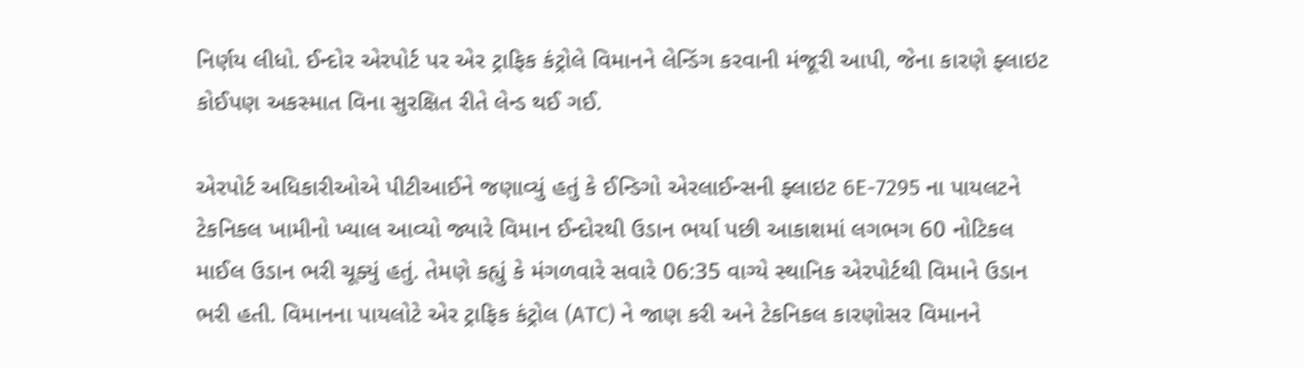નિર્ણય લીધો. ઈન્દોર એરપોર્ટ પર એર ટ્રાફિક કંટ્રોલે વિમાનને લેન્ડિંગ કરવાની મંજૂરી આપી, જેના કારણે ફ્લાઇટ કોઈપણ અકસ્માત વિના સુરક્ષિત રીતે લેન્ડ થઈ ગઈ.

એરપોર્ટ અધિકારીઓએ પીટીઆઈને જણાવ્યું હતું કે ઈન્ડિગો એરલાઈન્સની ફ્લાઇટ 6E-7295 ના પાયલટને ટેકનિકલ ખામીનો ખ્યાલ આવ્યો જ્યારે વિમાન ઈન્દોરથી ઉડાન ભર્યા પછી આકાશમાં લગભગ 60 નોટિકલ માઈલ ઉડાન ભરી ચૂક્યું હતું. તેમણે કહ્યું કે મંગળવારે સવારે 06:35 વાગ્યે સ્થાનિક એરપોર્ટથી વિમાને ઉડાન ભરી હતી. વિમાનના પાયલોટે એર ટ્રાફિક કંટ્રોલ (ATC) ને જાણ કરી અને ટેકનિકલ કારણોસર વિમાનને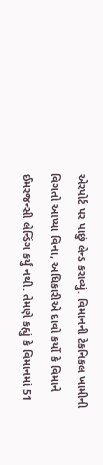એરપોર્ટ પર પાછું લેન્ડ કરાવ્યું. વિમાનની ટેકનિકલ ખામીની વિગતો આપ્યા વિના, અધિકારીએ દાવો કર્યો કે વિમાને ઈમરજન્સી લેન્ડિંગ કર્યું નથી. તેમણે કહ્યું કે વિમાનમાં 51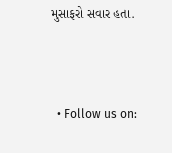મુસાફરો સવાર હતા.



  • Follow us on: